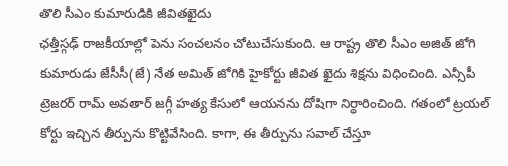తొలి సీఎం కుమారుడికి జీవితఖైదు
ఛత్తీస్గఢ్ రాజకీయాల్లో పెను సంచలనం చోటుచేసుకుంది. ఆ రాష్ట్ర తొలి సీఎం అజిత్ జోగి కుమారుడు జేసీసీ(జే) నేత అమిత్ జోగికి హైకోర్టు జీవిత ఖైదు శిక్షను విధించింది. ఎన్సీపీ ట్రెజరర్ రామ్ అవతార్ జగ్గీ హత్య కేసులో ఆయనను దోషిగా నిర్ధారించింది. గతంలో ట్రయల్ కోర్టు ఇచ్చిన తీర్పును కొట్టివేసింది. కాగా, ఈ తీర్పును సవాల్ చేస్తూ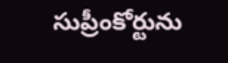సుప్రీంకోర్టును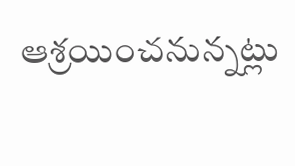ఆశ్రయించనున్నట్లు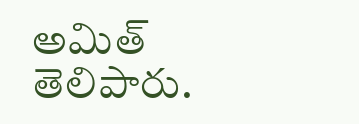అమిత్ తెలిపారు.